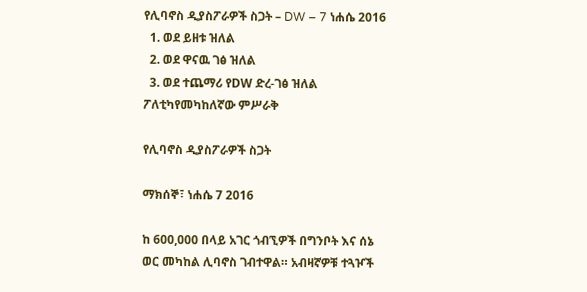የሊባኖስ ዲያስፖራዎች ስጋት – DW – 7 ነሐሴ 2016
  1. ወደ ይዘቱ ዝለል
  2. ወደ ዋናዉ ገፅ ዝለል
  3. ወደ ተጨማሪ የDW ድረ-ገፅ ዝለል
ፖለቲካየመካከለኛው ምሥራቅ

የሊባኖስ ዲያስፖራዎች ስጋት

ማክሰኞ፣ ነሐሴ 7 2016

ከ 600,000 በላይ አገር ጎብኚዎች በግንቦት እና ሰኔ ወር መካከል ሊባኖስ ገብተዋል። አብዛኛዎቹ ተጓዦች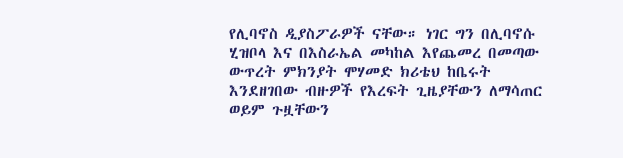የሊባኖስ ዲያስፖራዎች ናቸው። ነገር ግን በሊባኖሱ ሂዝቦላ እና በእስራኤል መካከል እየጨመረ በመጣው ውጥረት ምክንያት ሞሃመድ ክሪቴህ ከቤሩት እንደዘገበው ብዙዎች የእረፍት ጊዜያቸውን ለማሳጠር ወይም ጉዟቸውን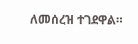ለመሰረዝ ተገደዋል።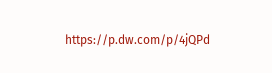https://p.dw.com/p/4jQPd